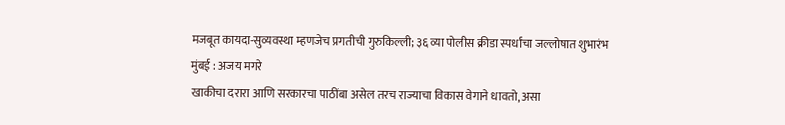मजबूत कायदा-सुव्यवस्था म्हणजेच प्रगतीची गुरुकिल्ली; ३६ व्या पोलीस क्रीडा स्पर्धांचा जल्लोषात शुभारंभ
मुंबई : अजय मगरे
खाकीचा दरारा आणि सरकारचा पाठींबा असेल तरच राज्याचा विकास वेगाने धावतो, असा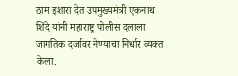ठाम इशारा देत उपमुख्यमंत्री एकनाथ शिंदे यांनी महाराष्ट्र पोलीस दलाला जागतिक दर्जावर नेण्याचा निर्धार व्यक्त केला.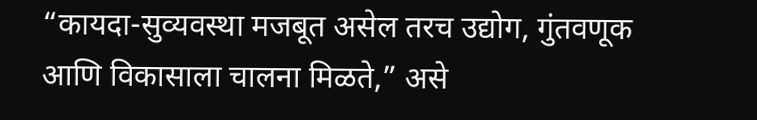“कायदा-सुव्यवस्था मजबूत असेल तरच उद्योग, गुंतवणूक आणि विकासाला चालना मिळते,” असे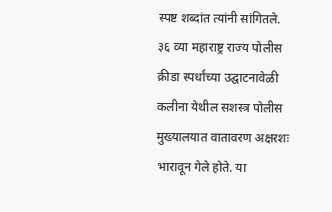स्पष्ट शब्दांत त्यांनी सांगितले.
३६ व्या महाराष्ट्र राज्य पोलीस क्रीडा स्पर्धांच्या उद्घाटनावेळी कलीना येथील सशस्त्र पोलीस मुख्यालयात वातावरण अक्षरशः भारावून गेले होते. या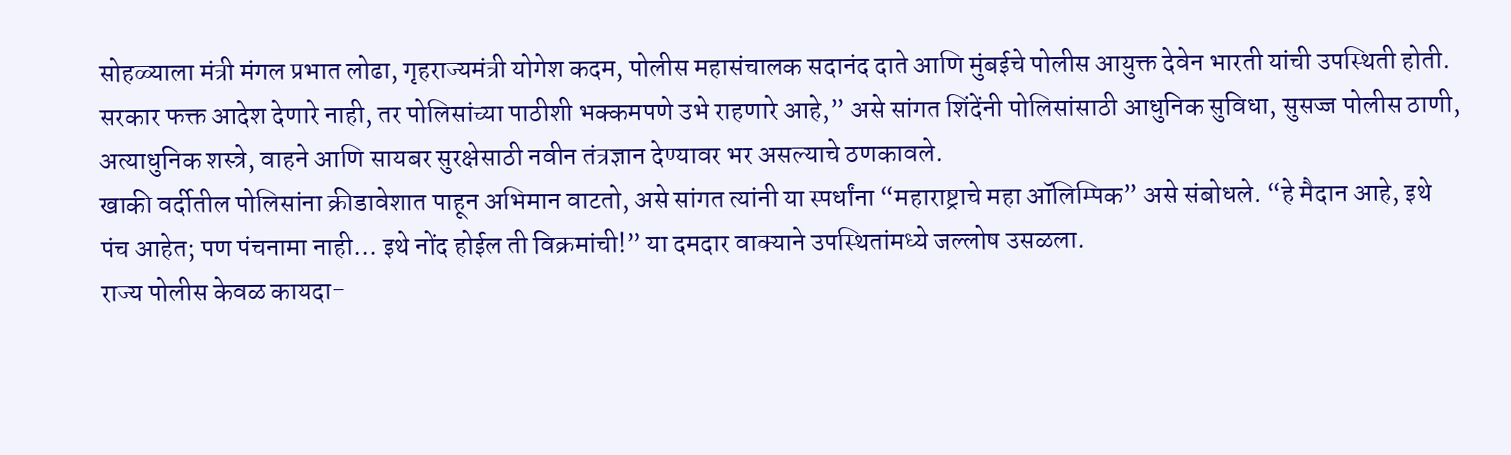सोहळ्याला मंत्री मंगल प्रभात लोढा, गृहराज्यमंत्री योगेश कदम, पोलीस महासंचालक सदानंद दाते आणि मुंबईचे पोलीस आयुक्त देवेन भारती यांची उपस्थिती होती.
सरकार फक्त आदेश देणारे नाही, तर पोलिसांच्या पाठीशी भक्कमपणे उभे राहणारे आहे,” असे सांगत शिंदेंनी पोलिसांसाठी आधुनिक सुविधा, सुसज्ज पोलीस ठाणी, अत्याधुनिक शस्त्रे, वाहने आणि सायबर सुरक्षेसाठी नवीन तंत्रज्ञान देण्यावर भर असल्याचे ठणकावले.
खाकी वर्दीतील पोलिसांना क्रीडावेशात पाहून अभिमान वाटतो, असे सांगत त्यांनी या स्पर्धांना “महाराष्ट्राचे महा ऑलिम्पिक” असे संबोधले. “हे मैदान आहे, इथे पंच आहेत; पण पंचनामा नाही… इथे नोंद होईल ती विक्रमांची!” या दमदार वाक्याने उपस्थितांमध्ये जल्लोष उसळला.
राज्य पोलीस केवळ कायदा-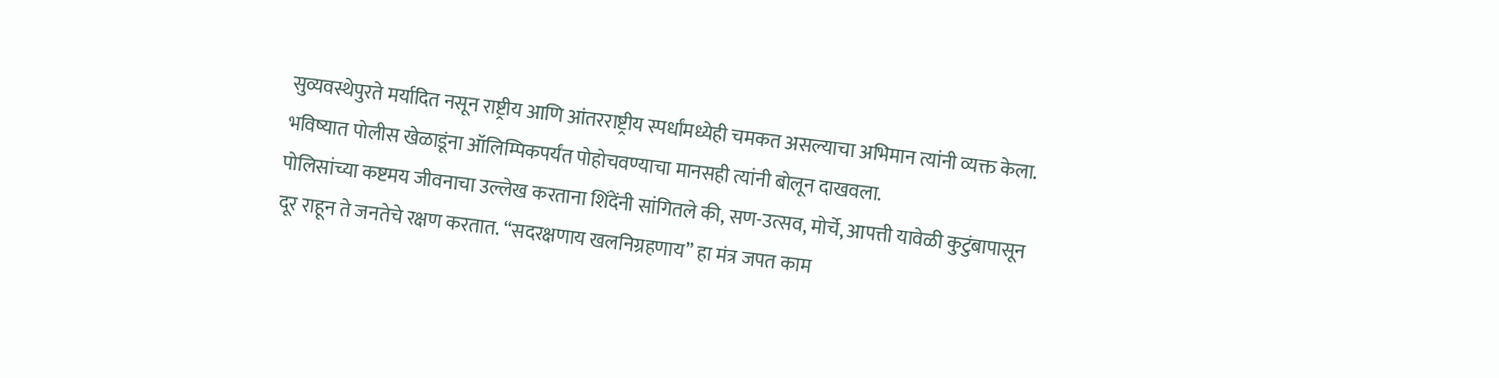सुव्यवस्थेपुरते मर्यादित नसून राष्ट्रीय आणि आंतरराष्ट्रीय स्पर्धांमध्येही चमकत असल्याचा अभिमान त्यांनी व्यक्त केला. भविष्यात पोलीस खेळाडूंना ऑलिम्पिकपर्यंत पोहोचवण्याचा मानसही त्यांनी बोलून दाखवला.
पोलिसांच्या कष्टमय जीवनाचा उल्लेख करताना शिंदेंनी सांगितले की, सण-उत्सव, मोर्चे, आपत्ती यावेळी कुटुंबापासून दूर राहून ते जनतेचे रक्षण करतात. “सदरक्षणाय खलनिग्रहणाय” हा मंत्र जपत काम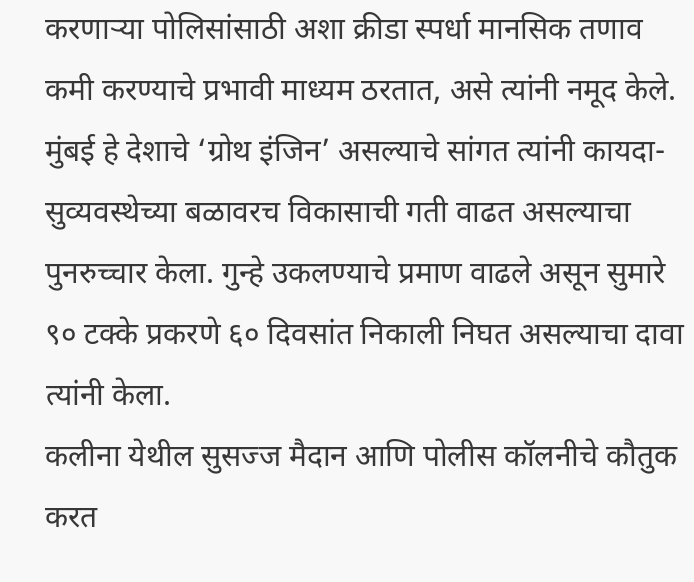करणाऱ्या पोलिसांसाठी अशा क्रीडा स्पर्धा मानसिक तणाव कमी करण्याचे प्रभावी माध्यम ठरतात, असे त्यांनी नमूद केले.
मुंबई हे देशाचे ‘ग्रोथ इंजिन’ असल्याचे सांगत त्यांनी कायदा-सुव्यवस्थेच्या बळावरच विकासाची गती वाढत असल्याचा पुनरुच्चार केला. गुन्हे उकलण्याचे प्रमाण वाढले असून सुमारे ९० टक्के प्रकरणे ६० दिवसांत निकाली निघत असल्याचा दावा त्यांनी केला.
कलीना येथील सुसज्ज मैदान आणि पोलीस कॉलनीचे कौतुक करत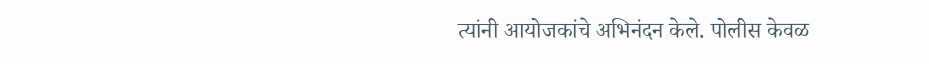त्यांनी आयोजकांचे अभिनंदन केले. पोलीस केवळ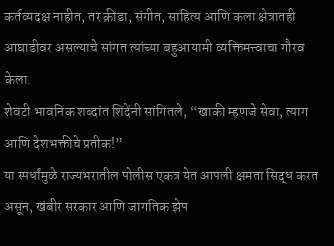कर्तव्यदक्ष नाहीत, तर क्रीडा, संगीत, साहित्य आणि कला क्षेत्रातही आघाडीवर असल्याचे सांगत त्यांच्या बहुआयामी व्यक्तिमत्त्वाचा गौरव केला.
शेवटी भावनिक शब्दांत शिंदेंनी सांगितले, “खाकी म्हणजे सेवा, त्याग आणि देशभक्तीचे प्रतीक!”
या स्पर्धांमुळे राज्यभरातील पोलीस एकत्र येत आपली क्षमता सिद्ध करत असून, खंबीर सरकार आणि जागतिक झेप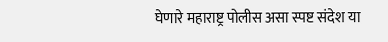घेणारे महाराष्ट्र पोलीस असा स्पष्ट संदेश या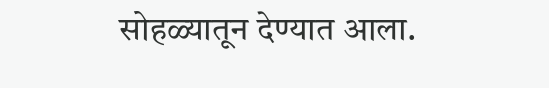सोहळ्यातून देण्यात आला.